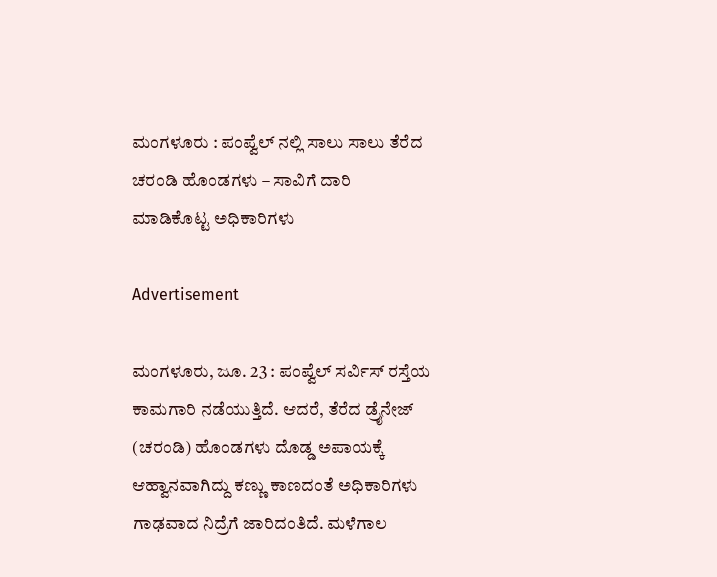ಮಂಗಳೂರು : ಪಂಪ್ವೆಲ್ ನಲ್ಲಿ ಸಾಲು ಸಾಲು ತೆರೆದ ಚರಂಡಿ ಹೊಂಡಗಳು – ಸಾವಿಗೆ ದಾರಿ ಮಾಡಿಕೊಟ್ಟ ಅಧಿಕಾರಿಗಳು

Advertisement

ಮಂಗಳೂರು, ಜೂ. 23 : ಪಂಪ್ವೆಲ್ ಸರ್ವಿಸ್ ರಸ್ತೆಯ ಕಾಮಗಾರಿ ನಡೆಯುತ್ತಿದೆ. ಆದರೆ, ತೆರೆದ ಡ್ರೈನೇಜ್ (ಚರಂಡಿ) ಹೊಂಡಗಳು ದೊಡ್ಡ ಅಪಾಯಕ್ಕೆ ಆಹ್ವಾನವಾಗಿದ್ದು ಕಣ್ಣು ಕಾಣದಂತೆ ಅಧಿಕಾರಿಗಳು ಗಾಢವಾದ ನಿದ್ರೆಗೆ ಜಾರಿದಂತಿದೆ. ಮಳೆಗಾಲ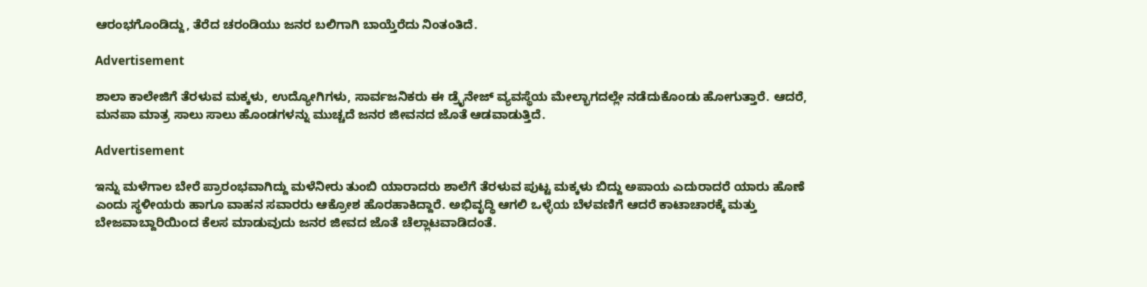ಆರಂಭಗೊಂಡಿದ್ದು, ತೆರೆದ ಚರಂಡಿಯು ಜನರ ಬಲಿಗಾಗಿ ಬಾಯ್ತೆರೆದು ನಿಂತಂತಿದೆ.

Advertisement

ಶಾಲಾ ಕಾಲೇಜಿಗೆ ತೆರಳುವ ಮಕ್ಕಳು, ಉದ್ಯೋಗಿಗಳು, ಸಾರ್ವಜನಿಕರು ಈ ಡ್ರೈನೇಜ್ ವ್ಯವಸ್ಥೆಯ ಮೇಲ್ಭಾಗದಲ್ಲೇ ನಡೆದುಕೊಂಡು ಹೋಗುತ್ತಾರೆ. ಆದರೆ, ಮನಪಾ ಮಾತ್ರ ಸಾಲು ಸಾಲು ಹೊಂಡಗಳನ್ನು‌ ಮುಚ್ಚದೆ ಜನರ ಜೀವನದ ಜೊತೆ ಆಡವಾಡುತ್ತಿದೆ.

Advertisement

ಇನ್ನು ಮಳೆಗಾಲ ಬೇರೆ ಪ್ರಾರಂಭವಾಗಿದ್ದು ಮಳೆನೀರು ತುಂಬಿ ಯಾರಾದರು ಶಾಲೆಗೆ ತೆರಳುವ ಪುಟ್ಟ ಮಕ್ಕಳು ಬಿದ್ದು ಅಪಾಯ ಎದುರಾದರೆ ಯಾರು ಹೊಣೆ ಎಂದು ಸ್ಥಳೀಯರು ಹಾಗೂ ವಾಹನ ಸವಾರರು ಆಕ್ರೋಶ ಹೊರಹಾಕಿದ್ದಾರೆ. ಅಭಿವೃದ್ಧಿ ಆಗಲಿ ಒಳ್ಳೆಯ ಬೆಳವಣಿಗೆ ಆದರೆ ಕಾಟಾಚಾರಕ್ಕೆ ಮತ್ತು ಬೇಜವಾಬ್ದಾರಿಯಿಂದ ಕೆಲಸ ಮಾಡುವುದು ಜನರ ಜೀವದ ಜೊತೆ ಚೆಲ್ಲಾಟವಾಡಿದಂತೆ.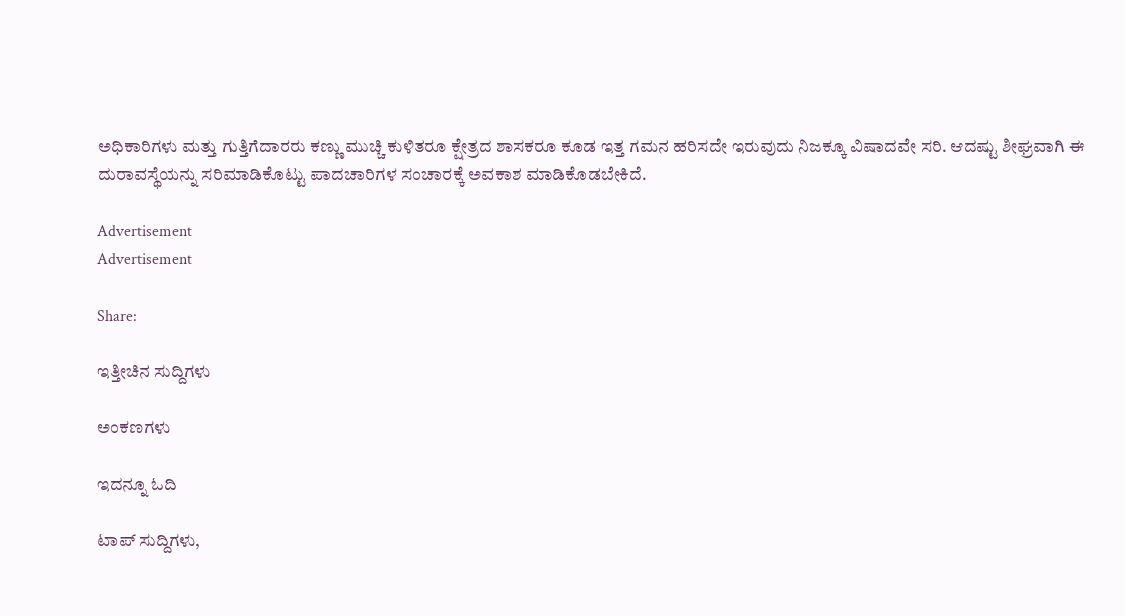ಅಧಿಕಾರಿಗಳು ಮತ್ತು ಗುತ್ತಿಗೆದಾರರು ಕಣ್ಣು ಮುಚ್ಚಿ ಕುಳಿತರೂ ಕ್ಷೇತ್ರದ ಶಾಸಕರೂ ಕೂಡ ಇತ್ತ ಗಮನ ಹರಿಸದೇ ಇರುವುದು ನಿಜಕ್ಕೂ ವಿಷಾದವೇ ಸರಿ. ಆದಷ್ಟು ಶೀಘ್ರವಾಗಿ ಈ ದುರಾವಸ್ಥೆಯನ್ನು ಸರಿಮಾಡಿಕೊಟ್ಟು ಪಾದಚಾರಿಗಳ ಸಂಚಾರಕ್ಕೆ ಅವಕಾಶ ಮಾಡಿಕೊಡಬೇಕಿದೆ.

Advertisement
Advertisement

Share:

ಇತ್ತೀಚಿನ ಸುದ್ದಿಗಳು

ಅಂಕಣಗಳು

ಇದನ್ನೂ ಓದಿ

ಟಾಪ್ ಸುದ್ದಿಗಳು,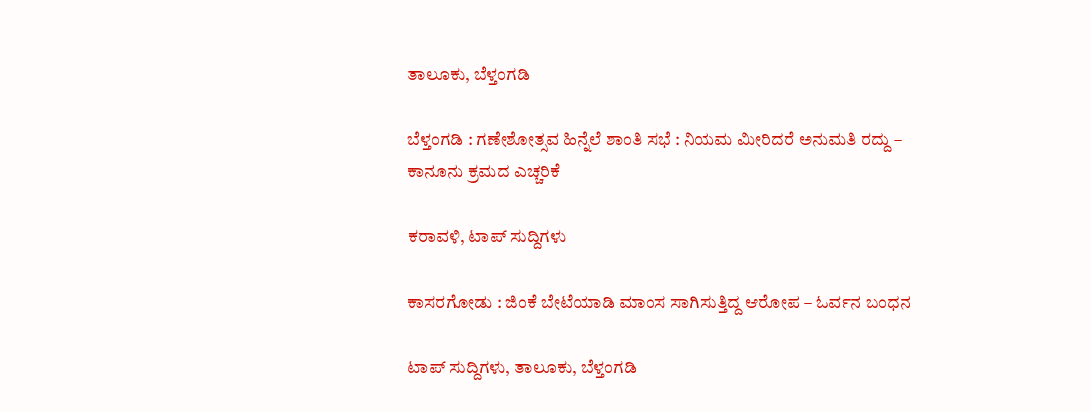ತಾಲೂಕು, ಬೆಳ್ತಂಗಡಿ

ಬೆಳ್ತಂಗಡಿ : ಗಣೇಶೋತ್ಸವ ಹಿನ್ನೆಲೆ ಶಾಂತಿ ಸಭೆ : ನಿಯಮ ಮೀರಿದರೆ ಅನುಮತಿ ರದ್ದು – ಕಾನೂನು ಕ್ರಮದ ಎಚ್ಚರಿಕೆ

ಕರಾವಳಿ, ಟಾಪ್ ಸುದ್ದಿಗಳು

ಕಾಸರಗೋಡು : ಜಿಂಕೆ ಬೇಟೆಯಾಡಿ ಮಾಂಸ ಸಾಗಿಸುತ್ತಿದ್ದ ಆರೋಪ – ಓರ್ವನ ಬಂಧನ

ಟಾಪ್ ಸುದ್ದಿಗಳು, ತಾಲೂಕು, ಬೆಳ್ತಂಗಡಿ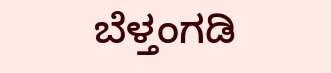ಬೆಳ್ತಂಗಡಿ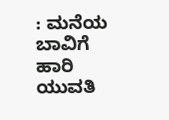: ಮನೆಯ ಬಾವಿಗೆ ಹಾರಿ ಯುವತಿ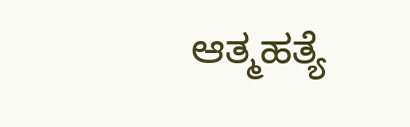ಆತ್ಮಹತ್ಯೆ